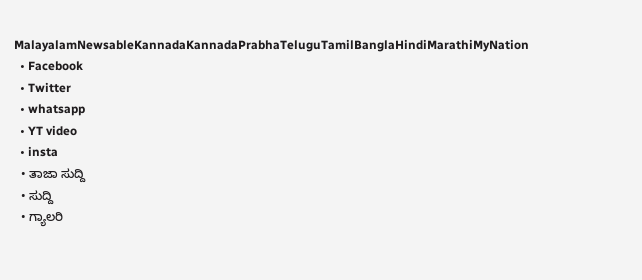MalayalamNewsableKannadaKannadaPrabhaTeluguTamilBanglaHindiMarathiMyNation
  • Facebook
  • Twitter
  • whatsapp
  • YT video
  • insta
  • ತಾಜಾ ಸುದ್ದಿ
  • ಸುದ್ದಿ
  • ಗ್ಯಾಲರಿ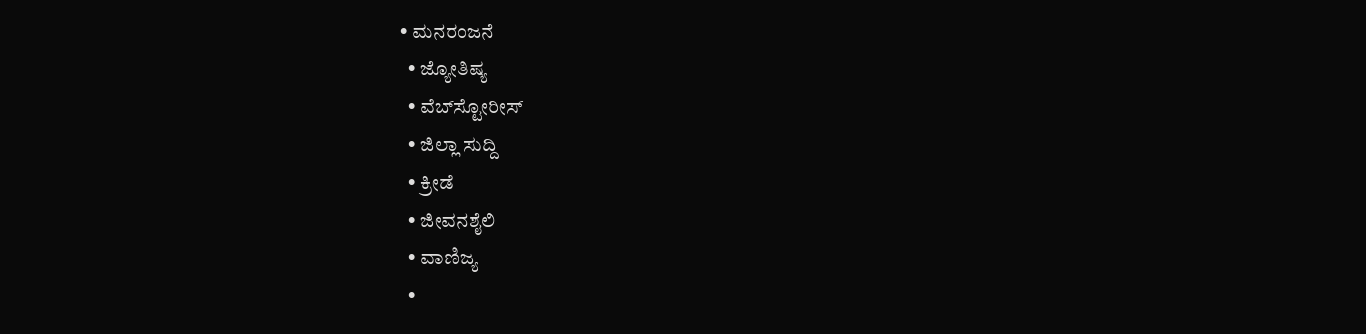• ಮನರಂಜನೆ
  • ಜ್ಯೋತಿಷ್ಯ
  • ವೆಬ್‌ಸ್ಟೋರೀಸ್
  • ಜಿಲ್ಲಾ ಸುದ್ದಿ
  • ಕ್ರೀಡೆ
  • ಜೀವನಶೈಲಿ
  • ವಾಣಿಜ್ಯ
  •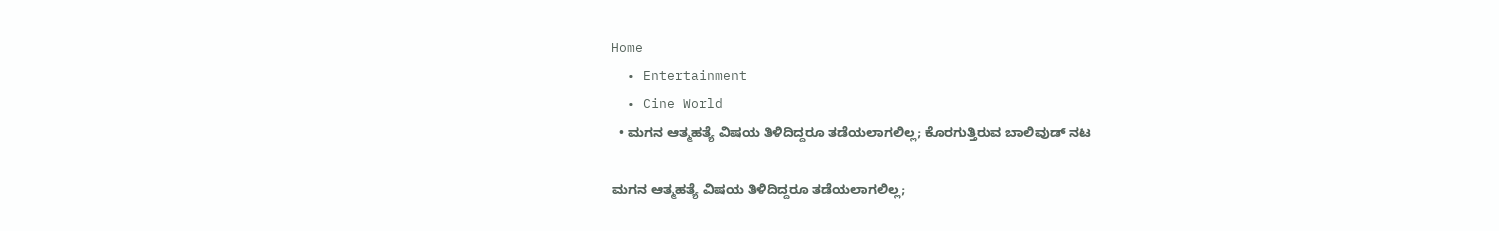Home
  • Entertainment
  • Cine World
  • ಮಗನ ಆತ್ಮಹತ್ಯೆ ವಿಷಯ ತಿಳಿದಿದ್ದರೂ ತಡೆಯಲಾಗಲಿಲ್ಲ; ಕೊರಗುತ್ತಿರುವ ಬಾಲಿವುಡ್‌ ನಟ

ಮಗನ ಆತ್ಮಹತ್ಯೆ ವಿಷಯ ತಿಳಿದಿದ್ದರೂ ತಡೆಯಲಾಗಲಿಲ್ಲ;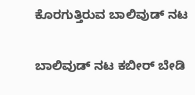ಕೊರಗುತ್ತಿರುವ ಬಾಲಿವುಡ್‌ ನಟ

ಬಾಲಿವುಡ್‌ ನಟ ಕಬೀರ್ ಬೇಡಿ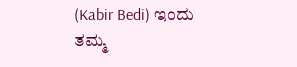(Kabir Bedi) ಇಂದು ತಮ್ಮ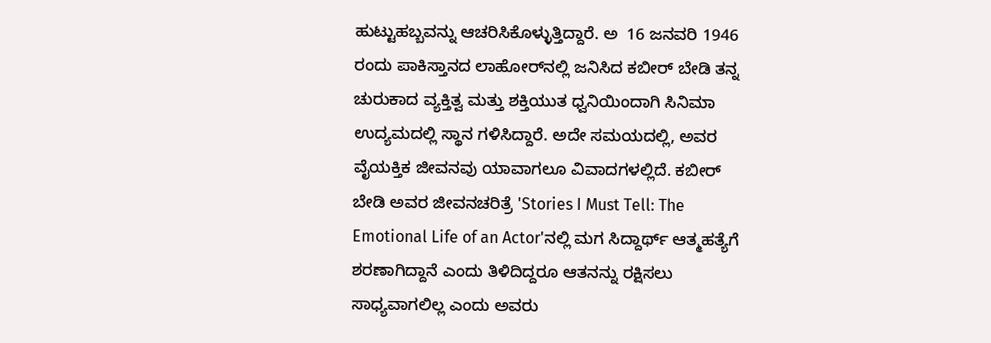ಹುಟ್ಟುಹಬ್ಬವನ್ನು ಆಚರಿಸಿಕೊಳ್ಳುತ್ತಿದ್ದಾರೆ. ಅ  16 ಜನವರಿ 1946 ರಂದು ಪಾಕಿಸ್ತಾನದ ಲಾಹೋರ್‌ನಲ್ಲಿ ಜನಿಸಿದ ಕಬೀರ್ ಬೇಡಿ ತನ್ನ ಚುರುಕಾದ ವ್ಯಕ್ತಿತ್ವ ಮತ್ತು ಶಕ್ತಿಯುತ ಧ್ವನಿಯಿಂದಾಗಿ ಸಿನಿಮಾ ಉದ್ಯಮದಲ್ಲಿ ಸ್ಥಾನ ಗಳಿಸಿದ್ದಾರೆ. ಅದೇ ಸಮಯದಲ್ಲಿ, ಅವರ ವೈಯಕ್ತಿಕ ಜೀವನವು ಯಾವಾಗಲೂ ವಿವಾದಗಳಲ್ಲಿದೆ. ಕಬೀರ್ ಬೇಡಿ ಅವರ ಜೀವನಚರಿತ್ರೆ 'Stories I Must Tell: The Emotional Life of an Actor'ನಲ್ಲಿ ಮಗ ಸಿದ್ದಾರ್ಥ್ ಆತ್ಮಹತ್ಯೆಗೆ ಶರಣಾಗಿದ್ದಾನೆ ಎಂದು ತಿಳಿದಿದ್ದರೂ ಆತನನ್ನು ರಕ್ಷಿಸಲು ಸಾಧ್ಯವಾಗಲಿಲ್ಲ ಎಂದು ಅವರು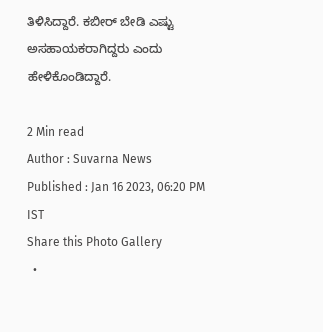ತಿಳಿಸಿದ್ದಾರೆ. ಕಬೀರ್ ಬೇಡಿ ಎಷ್ಟು ಅಸಹಾಯಕರಾಗಿದ್ದರು ಎಂದು ಹೇಳಿಕೊಂಡಿದ್ದಾರೆ.

2 Min read
Author : Suvarna News
Published : Jan 16 2023, 06:20 PM IST
Share this Photo Gallery
  •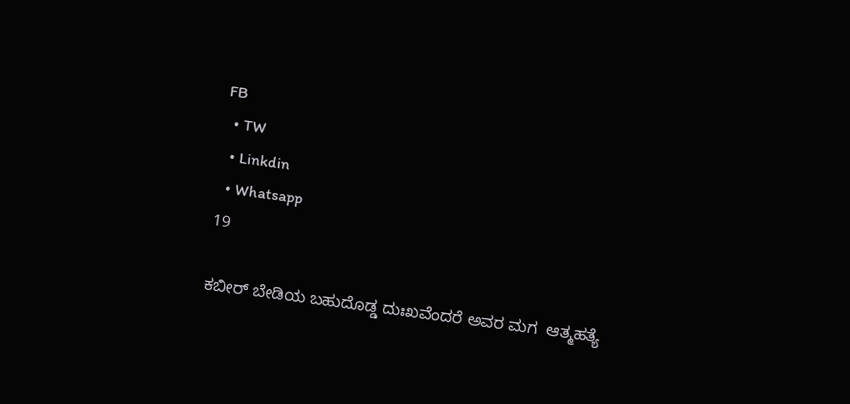FB
  • TW
  • Linkdin
  • Whatsapp
19

ಕಬೀರ್ ಬೇಡಿಯ ಬಹುದೊಡ್ಡ ದುಃಖವೆಂದರೆ ಅವರ ಮಗ  ಆತ್ಮಹತ್ಯೆ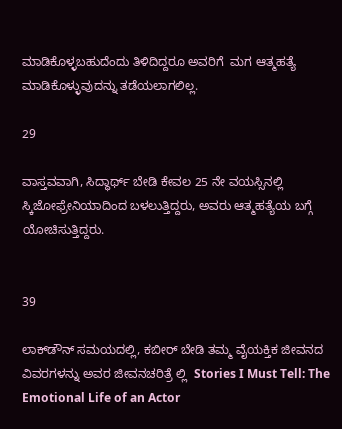ಮಾಡಿಕೊಳ್ಳಬಹುದೆಂದು ತಿಳಿದಿದ್ದರೂ ಅವರಿಗೆ  ಮಗ ಆತ್ಮಹತ್ಯೆ ಮಾಡಿಕೊಳ್ಳುವುದನ್ನು ತಡೆಯಲಾಗಲಿಲ್ಲ.

29

ವಾಸ್ತವವಾಗಿ, ಸಿದ್ಧಾರ್ಥ್ ಬೇಡಿ ಕೇವಲ 25 ನೇ ವಯಸ್ಸಿನಲ್ಲಿ ಸ್ಕಿಜೋಫ್ರೇನಿಯಾದಿಂದ ಬಳಲುತ್ತಿದ್ದರು, ಅವರು ಆತ್ಮಹತ್ಯೆಯ ಬಗ್ಗೆ ಯೋಚಿಸುತ್ತಿದ್ದರು.


39

ಲಾಕ್‌ಡೌನ್ ಸಮಯದಲ್ಲಿ, ಕಬೀರ್ ಬೇಡಿ ತಮ್ಮ ವೈಯಕ್ತಿಕ ಜೀವನದ ವಿವರಗಳನ್ನು ಅವರ ಜೀವನಚರಿತ್ರೆ ಲ್ಲಿ  Stories I Must Tell: The Emotional Life of an Actor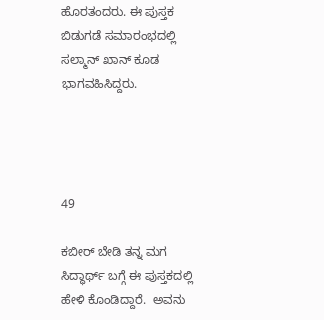ಹೊರತಂದರು. ಈ ಪುಸ್ತಕ ಬಿಡುಗಡೆ ಸಮಾರಂಭದಲ್ಲಿ ಸಲ್ಮಾನ್ ಖಾನ್ ಕೂಡ ಭಾಗವಹಿಸಿದ್ದರು.




49

ಕಬೀರ್ ಬೇಡಿ ತನ್ನ ಮಗ ಸಿದ್ಧಾರ್ಥ್ ಬಗ್ಗೆ ಈ ಪುಸ್ತಕದಲ್ಲಿ ಹೇಳಿ ಕೊಂಡಿದ್ದಾರೆ.  ಅವನು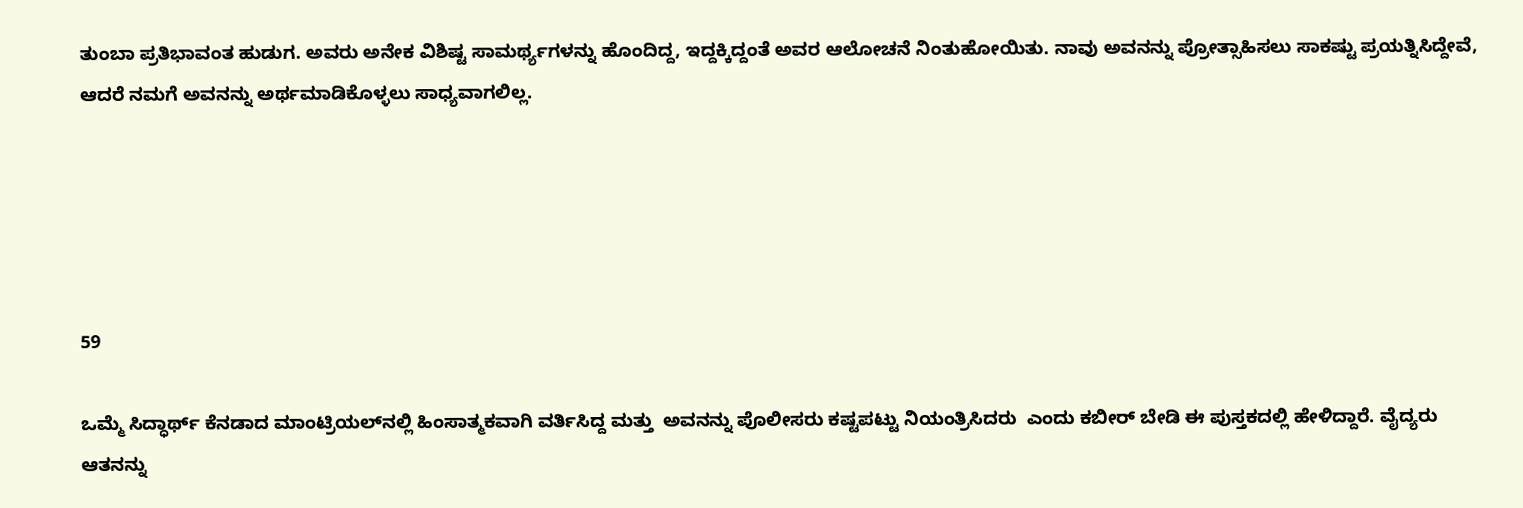ತುಂಬಾ ಪ್ರತಿಭಾವಂತ ಹುಡುಗ. ಅವರು ಅನೇಕ ವಿಶಿಷ್ಟ ಸಾಮರ್ಥ್ಯಗಳನ್ನು ಹೊಂದಿದ್ದ, ಇದ್ದಕ್ಕಿದ್ದಂತೆ ಅವರ ಆಲೋಚನೆ ನಿಂತುಹೋಯಿತು. ನಾವು ಅವನನ್ನು ಪ್ರೋತ್ಸಾಹಿಸಲು ಸಾಕಷ್ಟು ಪ್ರಯತ್ನಿಸಿದ್ದೇವೆ, ಆದರೆ ನಮಗೆ ಅವನನ್ನು ಅರ್ಥಮಾಡಿಕೊಳ್ಳಲು ಸಾಧ್ಯವಾಗಲಿಲ್ಲ.





59

ಒಮ್ಮೆ ಸಿದ್ಧಾರ್ಥ್ ಕೆನಡಾದ ಮಾಂಟ್ರಿಯಲ್‌ನಲ್ಲಿ ಹಿಂಸಾತ್ಮಕವಾಗಿ ವರ್ತಿಸಿದ್ದ ಮತ್ತು  ಅವನನ್ನು ಪೊಲೀಸರು ಕಷ್ಟಪಟ್ಟು ನಿಯಂತ್ರಿಸಿದರು  ಎಂದು ಕಬೀರ್ ಬೇಡಿ ಈ ಪುಸ್ತಕದಲ್ಲಿ ಹೇಳಿದ್ದಾರೆ. ವೈದ್ಯರು ಆತನನ್ನು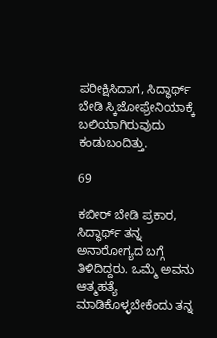ಪರೀಕ್ಷಿಸಿದಾಗ, ಸಿದ್ಧಾರ್ಥ್ ಬೇಡಿ ಸ್ಕಿಜೋಫ್ರೇನಿಯಾಕ್ಕೆ ಬಲಿಯಾಗಿರುವುದು ಕಂಡುಬಂದಿತ್ತು.

69

ಕಬೀರ್ ಬೇಡಿ ಪ್ರಕಾರ, ಸಿದ್ಧಾರ್ಥ್ ತನ್ನ ಅನಾರೋಗ್ಯದ ಬಗ್ಗೆ ತಿಳಿದಿದ್ದರು. ಒಮ್ಮೆ ಅವನು ಆತ್ಮಹತ್ಯೆ ಮಾಡಿಕೊಳ್ಳಬೇಕೆಂದು ತನ್ನ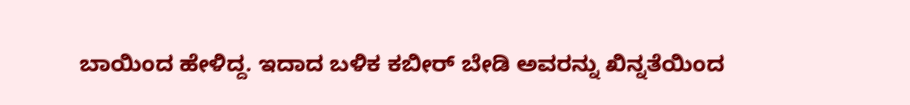ಬಾಯಿಂದ ಹೇಳಿದ್ದ. ಇದಾದ ಬಳಿಕ ಕಬೀರ್ ಬೇಡಿ ಅವರನ್ನು ಖಿನ್ನತೆಯಿಂದ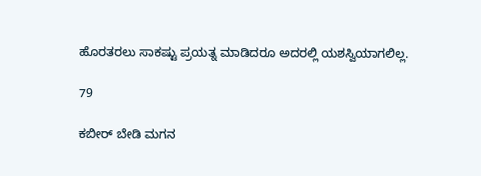ಹೊರತರಲು ಸಾಕಷ್ಟು ಪ್ರಯತ್ನ ಮಾಡಿದರೂ ಅದರಲ್ಲಿ ಯಶಸ್ವಿಯಾಗಲಿಲ್ಲ.

79

ಕಬೀರ್ ಬೇಡಿ ಮಗನ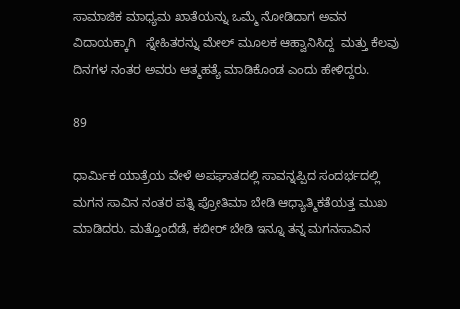ಸಾಮಾಜಿಕ ಮಾಧ್ಯಮ ಖಾತೆಯನ್ನು ಒಮ್ಮೆ ನೋಡಿದಾಗ ಅವನ  ವಿದಾಯಕ್ಕಾಗಿ   ಸ್ನೇಹಿತರನ್ನು ಮೇಲ್ ಮೂಲಕ ಆಹ್ವಾನಿಸಿದ್ದ  ಮತ್ತು ಕೆಲವು ದಿನಗಳ ನಂತರ ಅವರು ಆತ್ಮಹತ್ಯೆ ಮಾಡಿಕೊಂಡ ಎಂದು ಹೇಳಿದ್ದರು.

89

ಧಾರ್ಮಿಕ ಯಾತ್ರೆಯ ವೇಳೆ ಅಪಘಾತದಲ್ಲಿ ಸಾವನ್ನಪ್ಪಿದ ಸಂದರ್ಭದಲ್ಲಿ ಮಗನ ಸಾವಿನ ನಂತರ ಪತ್ನಿ ಪ್ರೋತಿಮಾ ಬೇಡಿ ಆಧ್ಯಾತ್ಮಿಕತೆಯತ್ತ ಮುಖ ಮಾಡಿದರು. ಮತ್ತೊಂದೆಡೆ, ಕಬೀರ್ ಬೇಡಿ ಇನ್ನೂ ತನ್ನ ಮಗನಸಾವಿನ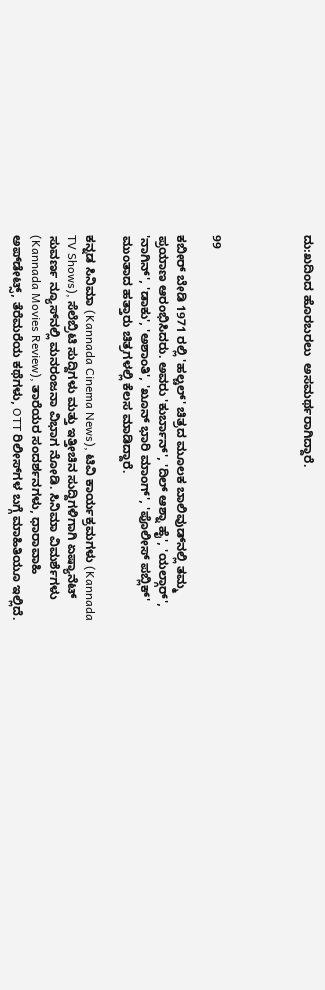ದು:ಖದಿಂದ ಹೊರಬರಲು  ಅಸಮರ್ಥರಾಗಿದ್ದಾರೆ.




99

ಕಬೀರ್ ಬೇಡಿ 1971 ರಲ್ಲಿ 'ಹಲ್ಚಲ್' ಚಿತ್ರದ ಮೂಲಕ ಬಾಲಿವುಡ್‌ನಲ್ಲಿ ತಮ್ಮ ಪ್ರಯಾಣ ಆರಂಭಿಸಿದರು. ಅವರು 'ಕುರ್ಬಾನ್', 'ದಿಲ್ ಆಶ್ನಾ ಹೈ', 'ಯಲ್ಗಾರ್', 'ನಾಗಿನ್', 'ಡಾಕು', 'ಅಶಾಂತಿ', 'ಖೂನ್ ಭಾರಿ ಮಾಂಗ್', 'ಪೊಲೀಸ್ ಪಬ್ಲಿಕ್' ಮುಂತಾದ ಹತ್ತಾರು ಚಿತ್ರಗಳಲ್ಲಿ ಕೆಲಸ ಮಾಡಿದ್ದಾರೆ.

ಕನ್ನಡ ಸಿನಿಮಾ (Kannada Cinema News), ಟಿವಿ ಕಾರ್ಯಕ್ರಮಗಳು (Kannada TV Shows), ಸೆಲೆಬ್ರಿಟಿ ಸುದ್ದಿಗಳು ಮತ್ತು ಇತ್ತೀಚಿನ ಸುದ್ದಿಗಳಿಗಾಗಿ ಏಷ್ಯಾನೆಟ್ ಸುವರ್ಣ ನ್ಯೂಸ್‌ನಲ್ಲಿ ಮನರಂಜನಾ ವಿಭಾಗ ನೋಡಿ. ಸಿನಿಮಾ ವಿಮರ್ಶೆಗಳು (Kannada Movies Review), ತಾರೆಯರ ಸಂದರ್ಶನಗಳು, ಧಾರಾವಾಹಿ ಅಪ್‌ಡೇಟ್ಸ್‌, ತೆರೆಮರೆಯ ಕಥೆಗಳು, OTT ರಿಲೀಸ್‌ಗಳ ಬಗ್ಗೆ ಮಾಹಿತಿಯೂ ಇಲ್ಲಿದೆ.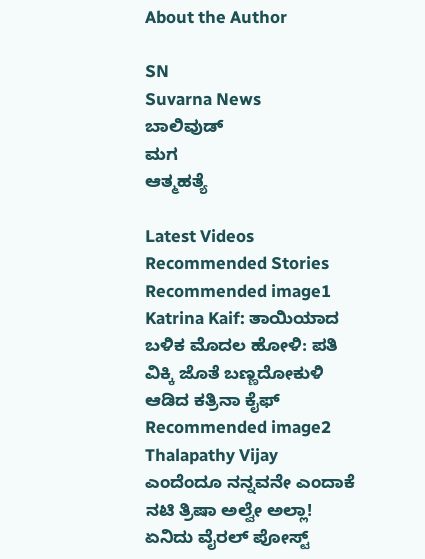About the Author

SN
Suvarna News
ಬಾಲಿವುಡ್
ಮಗ
ಆತ್ಮಹತ್ಯೆ

Latest Videos
Recommended Stories
Recommended image1
Katrina Kaif: ತಾಯಿಯಾದ ಬಳಿಕ ಮೊದಲ ಹೋಳಿ: ಪತಿ ವಿಕ್ಕಿ ಜೊತೆ ಬಣ್ಣದೋಕುಳಿ ಆಡಿದ ಕತ್ರಿನಾ ಕೈಫ್
Recommended image2
Thalapathy Vijay ಎಂದೆಂದೂ ನನ್ನವನೇ ಎಂದಾಕೆ ನಟಿ ತ್ರಿಷಾ ಅಲ್ವೇ ಅಲ್ಲಾ! ಏನಿದು ವೈರಲ್ ಪೋಸ್ಟ್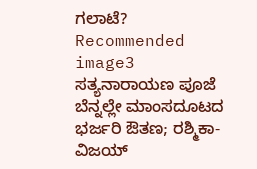ಗಲಾಟೆ?
Recommended image3
ಸತ್ಯನಾರಾಯಣ ಪೂಜೆ ಬೆನ್ನಲ್ಲೇ ಮಾಂಸದೂಟದ ಭರ್ಜರಿ ಔತಣ; ರಶ್ಮಿಕಾ-ವಿಜಯ್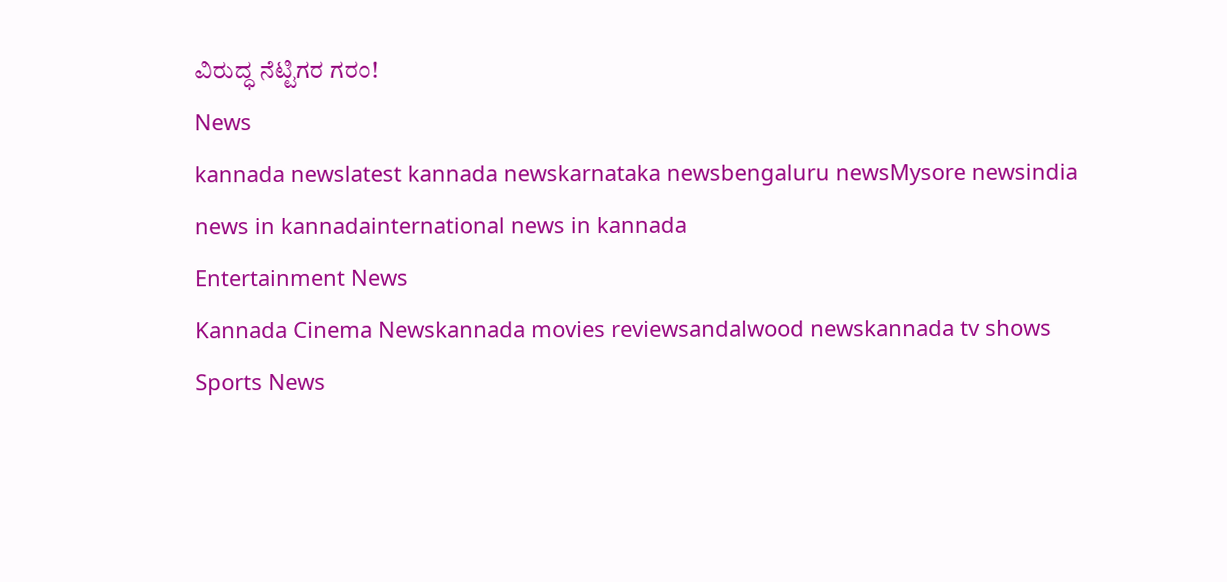ವಿರುದ್ಧ ನೆಟ್ಟಿಗರ ಗರಂ!
News
kannada newslatest kannada newskarnataka newsbengaluru newsMysore newsindia news in kannadainternational news in kannada
Entertainment News
Kannada Cinema Newskannada movies reviewsandalwood newskannada tv shows
Sports News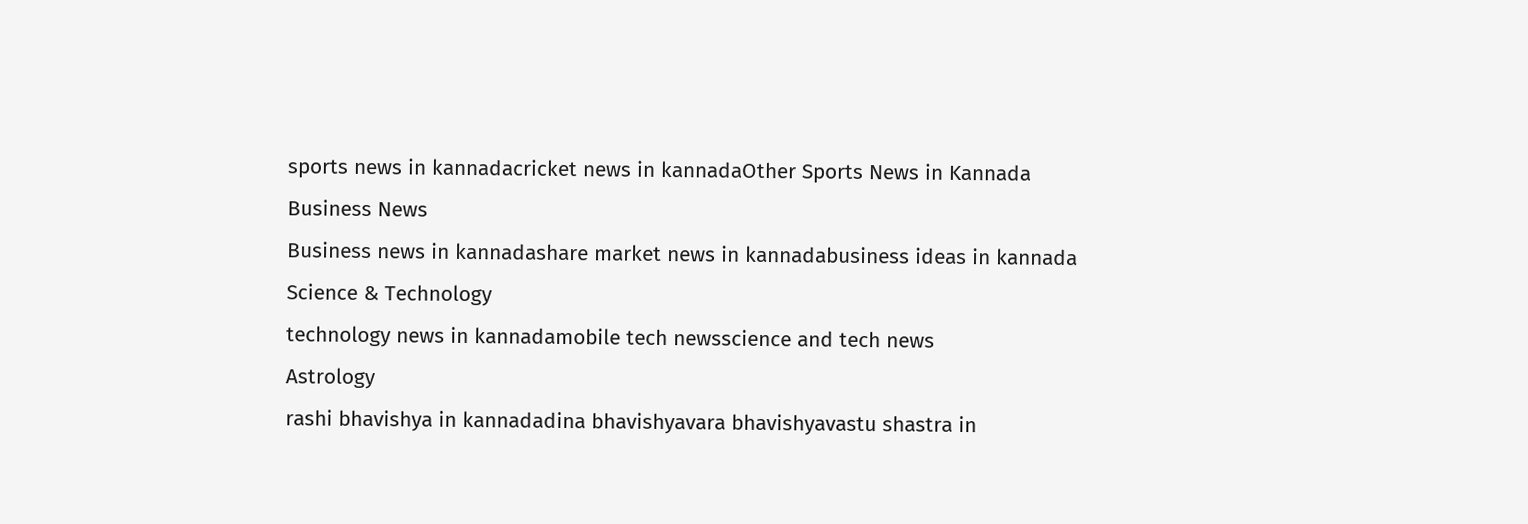sports news in kannadacricket news in kannadaOther Sports News in Kannada
Business News
Business news in kannadashare market news in kannadabusiness ideas in kannada
Science & Technology
technology news in kannadamobile tech newsscience and tech news
Astrology
rashi bhavishya in kannadadina bhavishyavara bhavishyavastu shastra in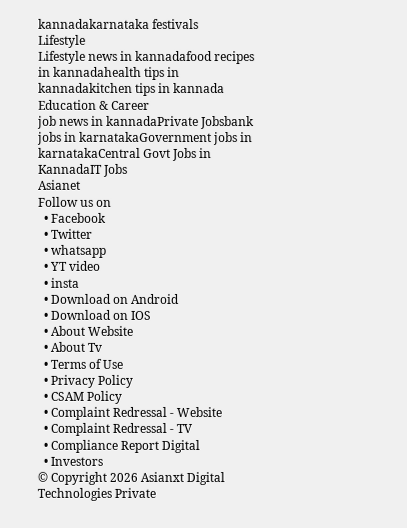kannadakarnataka festivals
Lifestyle
Lifestyle news in kannadafood recipes in kannadahealth tips in kannadakitchen tips in kannada
Education & Career
job news in kannadaPrivate Jobsbank jobs in karnatakaGovernment jobs in karnatakaCentral Govt Jobs in KannadaIT Jobs
Asianet
Follow us on
  • Facebook
  • Twitter
  • whatsapp
  • YT video
  • insta
  • Download on Android
  • Download on IOS
  • About Website
  • About Tv
  • Terms of Use
  • Privacy Policy
  • CSAM Policy
  • Complaint Redressal - Website
  • Complaint Redressal - TV
  • Compliance Report Digital
  • Investors
© Copyright 2026 Asianxt Digital Technologies Private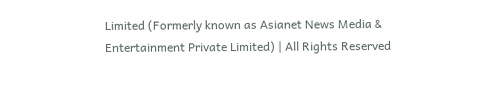Limited (Formerly known as Asianet News Media & Entertainment Private Limited) | All Rights Reserved